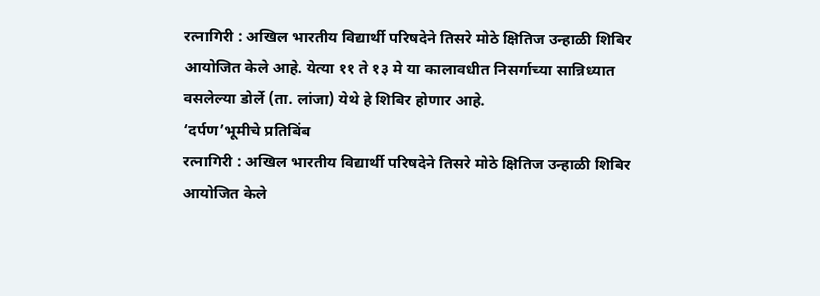रत्नागिरी : अखिल भारतीय विद्यार्थी परिषदेने तिसरे मोठे क्षितिज उन्हाळी शिबिर आयोजित केले आहे. येत्या ११ ते १३ मे या कालावधीत निसर्गाच्या सान्निध्यात वसलेल्या डोर्ले (ता. लांजा) येथे हे शिबिर होणार आहे.
‘दर्पण’भूमीचे प्रतिबिंब
रत्नागिरी : अखिल भारतीय विद्यार्थी परिषदेने तिसरे मोठे क्षितिज उन्हाळी शिबिर आयोजित केले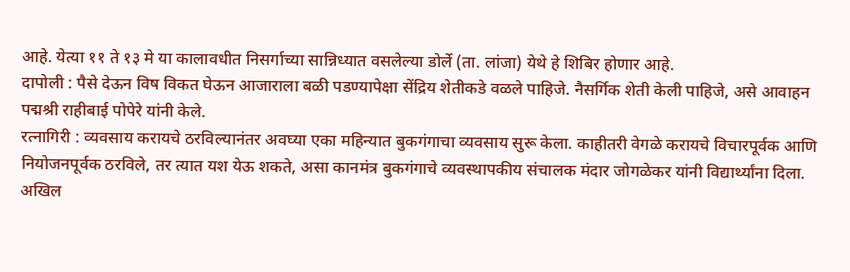आहे. येत्या ११ ते १३ मे या कालावधीत निसर्गाच्या सान्निध्यात वसलेल्या डोर्ले (ता. लांजा) येथे हे शिबिर होणार आहे.
दापोली : पैसे देऊन विष विकत घेऊन आजाराला बळी पडण्यापेक्षा सेंद्रिय शेतीकडे वळले पाहिजे. नैसर्गिक शेती केली पाहिजे, असे आवाहन पद्मश्री राहीबाई पोपेरे यांनी केले.
रत्नागिरी : व्यवसाय करायचे ठरविल्यानंतर अवघ्या एका महिन्यात बुकगंगाचा व्यवसाय सुरू केला. काहीतरी वेगळे करायचे विचारपूर्वक आणि नियोजनपूर्वक ठरविले, तर त्यात यश येऊ शकते, असा कानमंत्र बुकगंगाचे व्यवस्थापकीय संचालक मंदार जोगळेकर यांनी विद्यार्थ्यांना दिला.
अखिल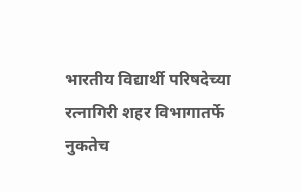भारतीय विद्यार्थी परिषदेच्या रत्नागिरी शहर विभागातर्फे नुकतेच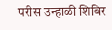परीस उन्हाळी शिबिर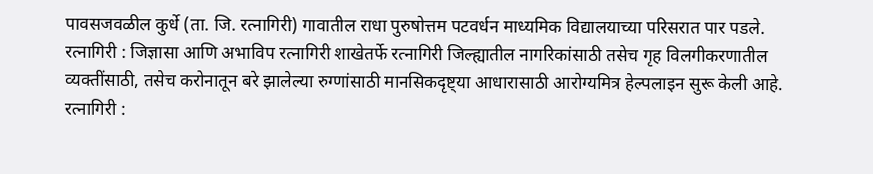पावसजवळील कुर्धे (ता. जि. रत्नागिरी) गावातील राधा पुरुषोत्तम पटवर्धन माध्यमिक विद्यालयाच्या परिसरात पार पडले.
रत्नागिरी : जिज्ञासा आणि अभाविप रत्नागिरी शाखेतर्फे रत्नागिरी जिल्ह्यातील नागरिकांसाठी तसेच गृह विलगीकरणातील व्यक्तींसाठी, तसेच करोनातून बरे झालेल्या रुग्णांसाठी मानसिकदृष्ट्या आधारासाठी आरोग्यमित्र हेल्पलाइन सुरू केली आहे.
रत्नागिरी :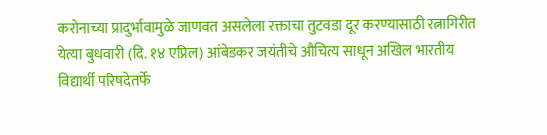करोनाच्या प्रादुर्भावामुळे जाणवत असलेला रक्ताचा तुटवडा दूर करण्यासाठी रत्नागिरीत येत्या बुधवारी (दि. १४ एप्रिल) आंबेडकर जयंतीचे औचित्य साधून अखिल भारतीय विद्यार्थी परिषदेतर्फे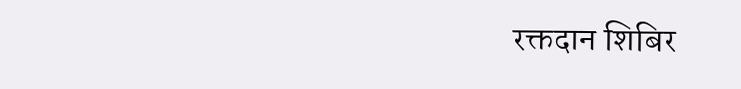रक्तदान शिबिर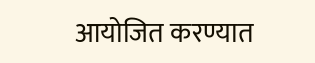आयोजित करण्यात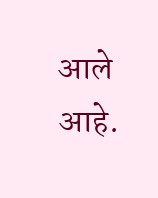आले आहे.